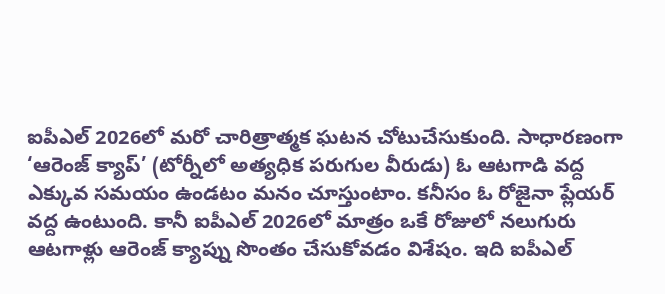ఐపీఎల్ 2026లో మరో చారిత్రాత్మక ఘటన చోటుచేసుకుంది. సాధారణంగా ‘ఆరెంజ్ క్యాప్’ (టోర్నీలో అత్యధిక పరుగుల వీరుడు) ఓ ఆటగాడి వద్ద ఎక్కువ సమయం ఉండటం మనం చూస్తుంటాం. కనీసం ఓ రోజైనా ప్లేయర్ వద్ద ఉంటుంది. కానీ ఐపీఎల్ 2026లో మాత్రం ఒకే రోజులో నలుగురు ఆటగాళ్లు ఆరెంజ్ క్యాప్ను సొంతం చేసుకోవడం విశేషం. ఇది ఐపీఎల్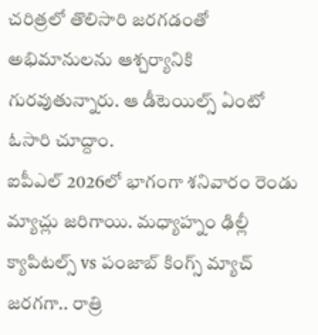చరిత్రలో తొలిసారి జరగడంతో అభిమానులను ఆశ్చర్యానికి గురవుతున్నారు. ఆ డీటెయిల్స్ ఏంటో ఓసారి చూద్దాం.
ఐపీఎల్ 2026లో భాగంగా శనివారం రెండు మ్యాచ్లు జరిగాయి. మధ్యాహ్నం ఢిల్లీ క్యాపిటల్స్ vs పంజాబ్ కింగ్స్ మ్యాచ్ జరగగా.. రాత్రి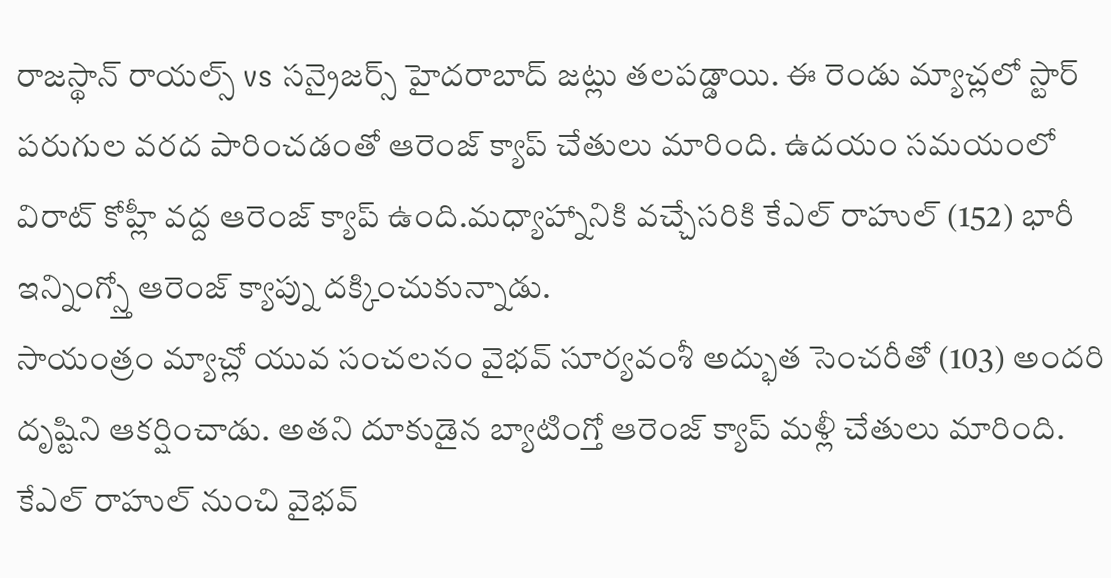రాజస్థాన్ రాయల్స్ vs సన్రైజర్స్ హైదరాబాద్ జట్లు తలపడ్డాయి. ఈ రెండు మ్యాచ్లలో స్టార్ పరుగుల వరద పారించడంతో ఆరెంజ్ క్యాప్ చేతులు మారింది. ఉదయం సమయంలో విరాట్ కోహ్లీ వద్ద ఆరెంజ్ క్యాప్ ఉంది.మధ్యాహ్నానికి వచ్చేసరికి కేఎల్ రాహుల్ (152) భారీ ఇన్నింగ్స్తో ఆరెంజ్ క్యాప్ను దక్కించుకున్నాడు.
సాయంత్రం మ్యాచ్లో యువ సంచలనం వైభవ్ సూర్యవంశీ అద్భుత సెంచరీతో (103) అందరి దృష్టిని ఆకర్షించాడు. అతని దూకుడైన బ్యాటింగ్తో ఆరెంజ్ క్యాప్ మళ్లీ చేతులు మారింది. కేఎల్ రాహుల్ నుంచి వైభవ్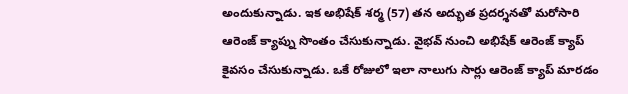అందుకున్నాడు. ఇక అభిషేక్ శర్మ (57) తన అద్భుత ప్రదర్శనతో మరోసారి ఆరెంజ్ క్యాప్ను సొంతం చేసుకున్నాడు. వైభవ్ నుంచి అభిషేక్ ఆరెంజ్ క్యాప్ కైవసం చేసుకున్నాడు. ఒకే రోజులో ఇలా నాలుగు సార్లు ఆరెంజ్ క్యాప్ మారడం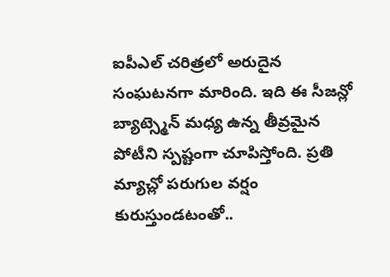ఐపీఎల్ చరిత్రలో అరుదైన సంఘటనగా మారింది. ఇది ఈ సీజన్లో బ్యాట్స్మెన్ మధ్య ఉన్న తీవ్రమైన పోటీని స్పష్టంగా చూపిస్తోంది. ప్రతి మ్యాచ్లో పరుగుల వర్షం కురుస్తుండటంతో..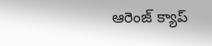ఆరెంజ్ క్యాప్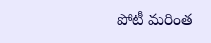పోటీ మరింత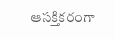ఆసక్తికరంగా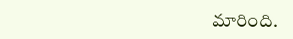మారింది.